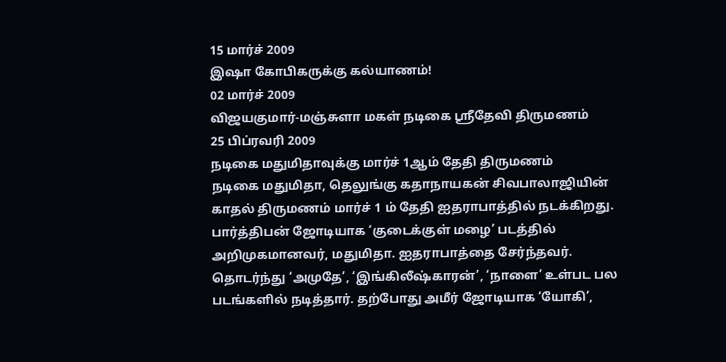15 மார்ச் 2009
இஷா கோபிகருக்கு கல்யாணம்!
02 மார்ச் 2009
விஜயகுமார்-மஞ்சுளா மகள் நடிகை ஸ்ரீதேவி திருமணம்
25 பிப்ரவரி 2009
நடிகை மதுமிதாவுக்கு மார்ச் 1ஆம் தேதி திருமணம்
நடிகை மதுமிதா, தெலுங்கு கதாநாயகன் சிவபாலாஜியின் காதல் திருமணம் மார்ச் 1 ம் தேதி ஐதராபாத்தில் நடக்கிறது.
பார்த்திபன் ஜோடியாக ‘குடைக்குள் மழை’ படத்தில் அறிமுகமானவர், மதுமிதா. ஐதராபாத்தை சேர்ந்தவர். தொடர்ந்து ‘அமுதே’, ‘இங்கிலீஷ்காரன்’, ‘நாளை’ உள்பட பல படங்களில் நடித்தார். தற்போது அமீர் ஜோடியாக ‘யோகி’,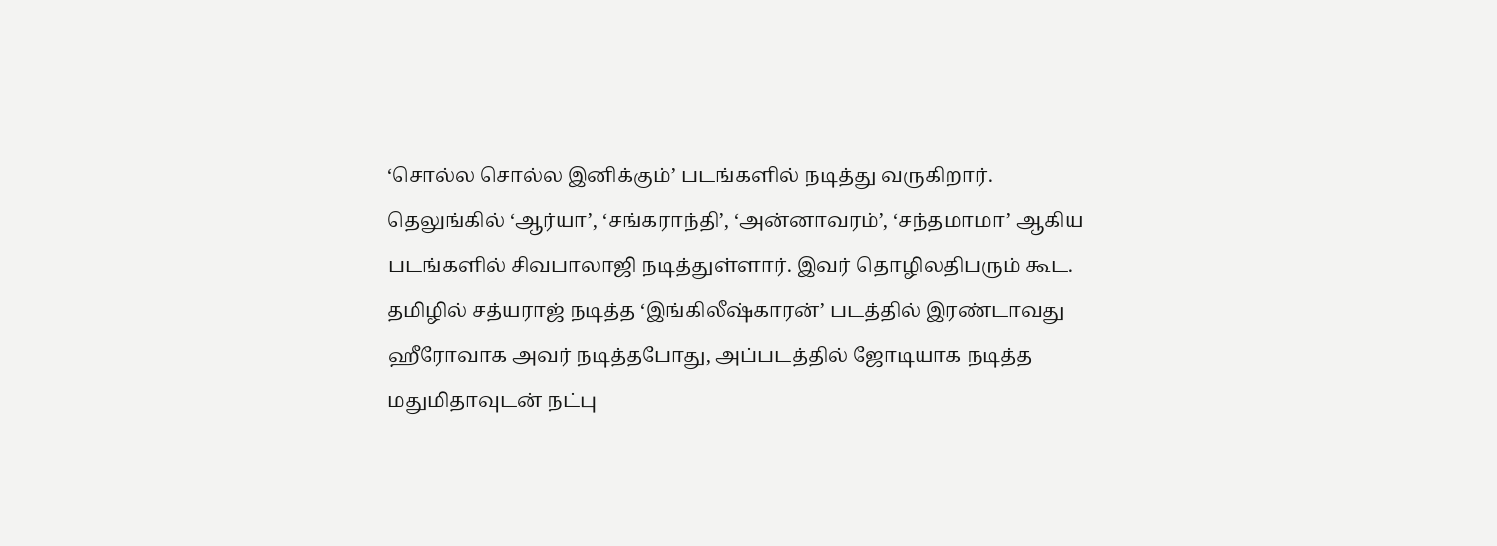‘சொல்ல சொல்ல இனிக்கும்’ படங்களில் நடித்து வருகிறார்.
தெலுங்கில் ‘ஆர்யா’, ‘சங்கராந்தி’, ‘அன்னாவரம்’, ‘சந்தமாமா’ ஆகிய படங்களில் சிவபாலாஜி நடித்துள்ளார். இவர் தொழிலதிபரும் கூட. தமிழில் சத்யராஜ் நடித்த ‘இங்கிலீஷ்காரன்’ படத்தில் இரண்டாவது ஹீரோவாக அவர் நடித்தபோது, அப்படத்தில் ஜோடியாக நடித்த மதுமிதாவுடன் நட்பு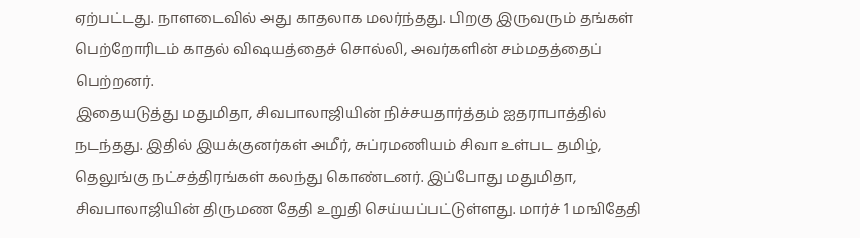ஏற்பட்டது. நாளடைவில் அது காதலாக மலர்ந்தது. பிறகு இருவரும் தங்கள் பெற்றோரிடம் காதல் விஷயத்தைச் சொல்லி, அவர்களின் சம்மதத்தைப் பெற்றனர்.
இதையடுத்து மதுமிதா, சிவபாலாஜியின் நிச்சயதார்த்தம் ஐதராபாத்தில் நடந்தது. இதில் இயக்குனர்கள் அமீர், சுப்ரமணியம் சிவா உள்பட தமிழ், தெலுங்கு நட்சத்திரங்கள் கலந்து கொண்டனர். இப்போது மதுமிதா, சிவபாலாஜியின் திருமண தேதி உறுதி செய்யப்பட்டுள்ளது. மார்ச் 1 மஙிதேதி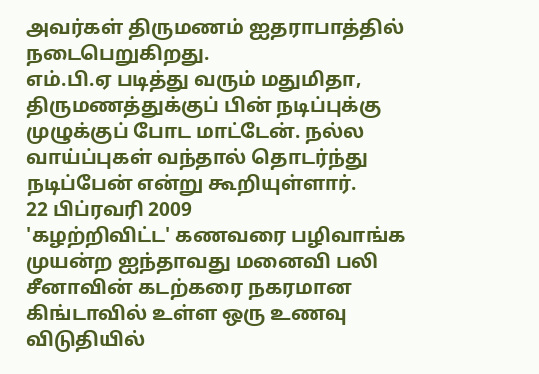அவர்கள் திருமணம் ஐதராபாத்தில் நடைபெறுகிறது.
எம்.பி.ஏ படித்து வரும் மதுமிதா, திருமணத்துக்குப் பின் நடிப்புக்கு முழுக்குப் போட மாட்டேன். நல்ல வாய்ப்புகள் வந்தால் தொடர்ந்து நடிப்பேன் என்று கூறியுள்ளார்.
22 பிப்ரவரி 2009
'கழற்றிவிட்ட' கணவரை பழிவாங்க முயன்ற ஐந்தாவது மனைவி பலி
சீனாவின் கடற்கரை நகரமான கிங்டாவில் உள்ள ஒரு உணவு விடுதியில்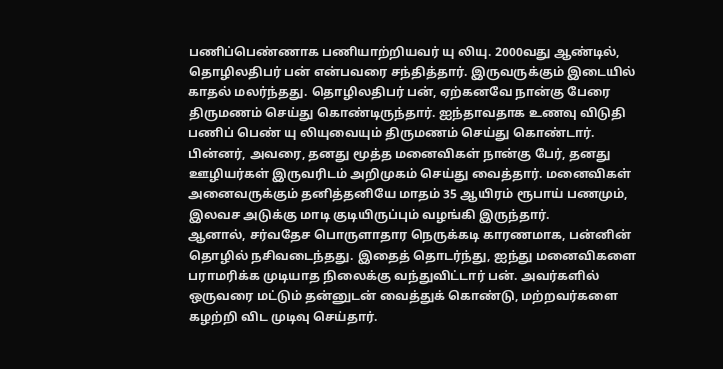பணிப்பெண்ணாக பணியாற்றியவர் யு லியு. 2000வது ஆண்டில், தொழிலதிபர் பன் என்பவரை சந்தித்தார். இருவருக்கும் இடையில் காதல் மலர்ந்தது. தொழிலதிபர் பன், ஏற்கனவே நான்கு பேரை திருமணம் செய்து கொண்டிருந்தார். ஐந்தாவதாக உணவு விடுதி பணிப் பெண் யு லியுவையும் திருமணம் செய்து கொண்டார். பின்னர், அவரை, தனது மூத்த மனைவிகள் நான்கு பேர், தனது ஊழியர்கள் இருவரிடம் அறிமுகம் செய்து வைத்தார். மனைவிகள் அனைவருக்கும் தனித்தனியே மாதம் 35 ஆயிரம் ரூபாய் பணமும், இலவச அடுக்கு மாடி குடியிருப்பும் வழங்கி இருந்தார்.
ஆனால், சர்வதேச பொருளாதார நெருக்கடி காரணமாக, பன்னின் தொழில் நசிவடைந்தது. இதைத் தொடர்ந்து, ஐந்து மனைவிகளை பராமரிக்க முடியாத நிலைக்கு வந்துவிட்டார் பன். அவர்களில் ஒருவரை மட்டும் தன்னுடன் வைத்துக் கொண்டு, மற்றவர்களை கழற்றி விட முடிவு செய்தார்.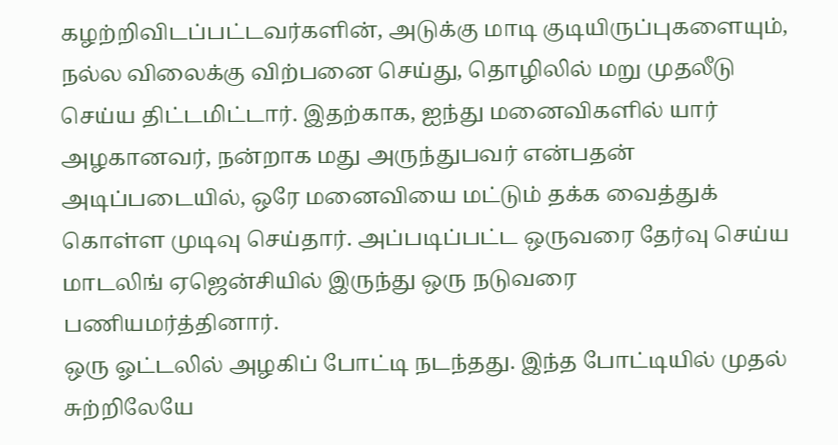கழற்றிவிடப்பட்டவர்களின், அடுக்கு மாடி குடியிருப்புகளையும், நல்ல விலைக்கு விற்பனை செய்து, தொழிலில் மறு முதலீடு செய்ய திட்டமிட்டார். இதற்காக, ஐந்து மனைவிகளில் யார் அழகானவர், நன்றாக மது அருந்துபவர் என்பதன் அடிப்படையில், ஒரே மனைவியை மட்டும் தக்க வைத்துக் கொள்ள முடிவு செய்தார். அப்படிப்பட்ட ஒருவரை தேர்வு செய்ய மாடலிங் ஏஜென்சியில் இருந்து ஒரு நடுவரை பணியமர்த்தினார்.
ஒரு ஓட்டலில் அழகிப் போட்டி நடந்தது. இந்த போட்டியில் முதல் சுற்றிலேயே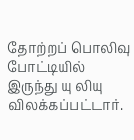தோற்றப் பொலிவு போட்டியில் இருந்து யு லியு விலக்கப்பட்டார்.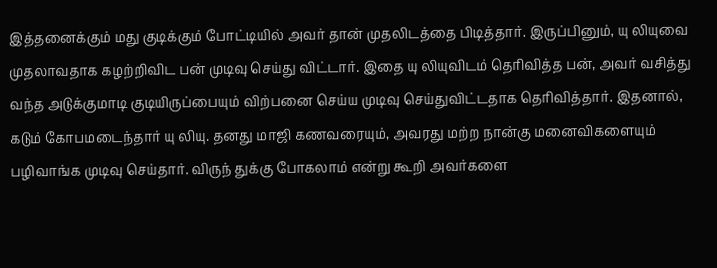இத்தனைக்கும் மது குடிக்கும் போட்டியில் அவர் தான் முதலிடத்தை பிடித்தார். இருப்பினும், யு லியுவை முதலாவதாக கழற்றிவிட பன் முடிவு செய்து விட்டார். இதை யு லியுவிடம் தெரிவித்த பன், அவர் வசித்து வந்த அடுக்குமாடி குடியிருப்பையும் விற்பனை செய்ய முடிவு செய்துவிட்டதாக தெரிவித்தார். இதனால், கடும் கோபமடைந்தார் யு லியு. தனது மாஜி கணவரையும், அவரது மற்ற நான்கு மனைவிகளையும் பழிவாங்க முடிவு செய்தார். விருந் துக்கு போகலாம் என்று கூறி அவர்களை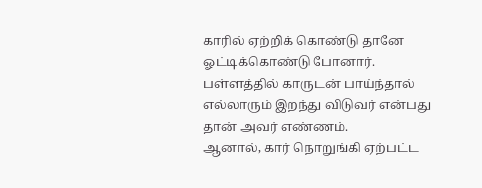காரில் ஏற்றிக் கொண்டு தானே ஓட்டிக்கொண்டு போனார். பள்ளத்தில் காருடன் பாய்ந்தால் எல்லாரும் இறந்து விடுவர் என்பது தான் அவர் எண்ணம்.
ஆனால், கார் நொறுங்கி ஏற்பட்ட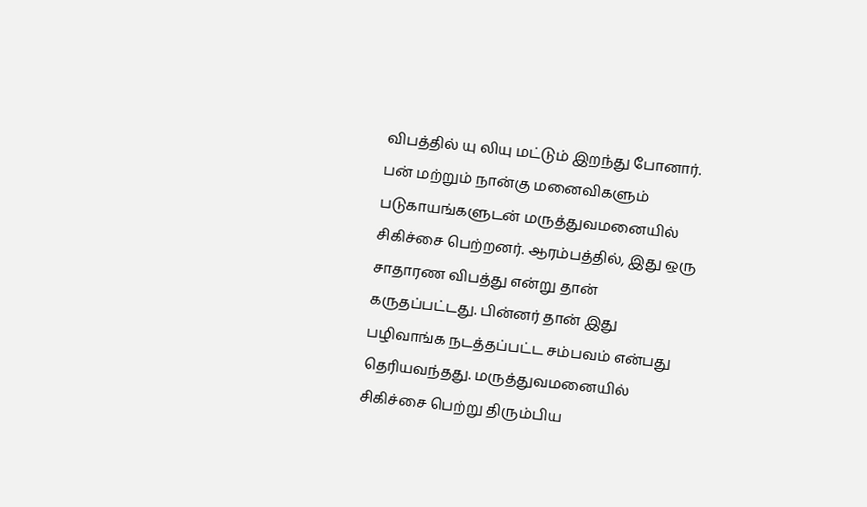விபத்தில் யு லியு மட்டும் இறந்து போனார். பன் மற்றும் நான்கு மனைவிகளும் படுகாயங்களுடன் மருத்துவமனையில் சிகிச்சை பெற்றனர். ஆரம்பத்தில், இது ஒரு சாதாரண விபத்து என்று தான் கருதப்பட்டது. பின்னர் தான் இது பழிவாங்க நடத்தப்பட்ட சம்பவம் என்பது தெரியவந்தது. மருத்துவமனையில் சிகிச்சை பெற்று திரும்பிய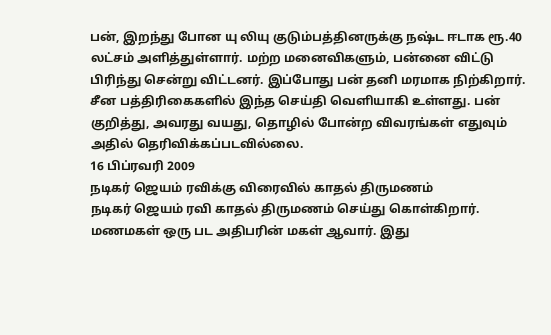பன், இறந்து போன யு லியு குடும்பத்தினருக்கு நஷ்ட ஈடாக ரூ.40 லட்சம் அளித்துள்ளார். மற்ற மனைவிகளும், பன்னை விட்டு பிரிந்து சென்று விட்டனர். இப்போது பன் தனி மரமாக நிற்கிறார். சீன பத்திரிகைகளில் இந்த செய்தி வெளியாகி உள்ளது. பன் குறித்து, அவரது வயது, தொழில் போன்ற விவரங்கள் எதுவும் அதில் தெரிவிக்கப்படவில்லை.
16 பிப்ரவரி 2009
நடிகர் ஜெயம் ரவிக்கு விரைவில் காதல் திருமணம்
நடிகர் ஜெயம் ரவி காதல் திருமணம் செய்து கொள்கிறார். மணமகள் ஒரு பட அதிபரின் மகள் ஆவார். இது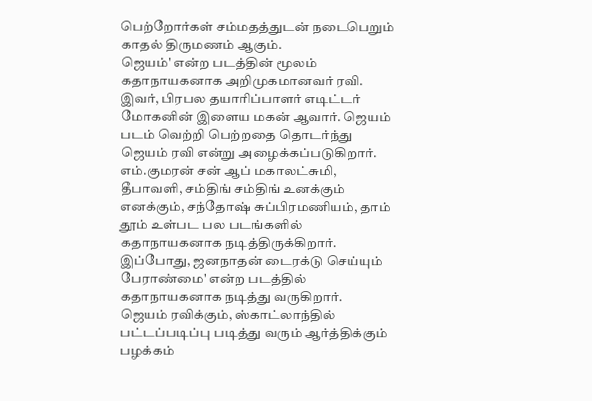பெற்றோர்கள் சம்மதத்துடன் நடைபெறும் காதல் திருமணம் ஆகும்.
ஜெயம்' என்ற படத்தின் மூலம் கதாநாயகனாக அறிமுகமானவர் ரவி. இவர், பிரபல தயாரிப்பாளர் எடிட்டர் மோகனின் இளைய மகன் ஆவார். ஜெயம் படம் வெற்றி பெற்றதை தொடர்ந்து ஜெயம் ரவி என்று அழைக்கப்படுகிறார்.
எம்.குமரன் சன் ஆப் மகாலட்சுமி, தீபாவளி, சம்திங் சம்திங் உனக்கும் எனக்கும், சந்தோஷ் சுப்பிரமணியம், தாம் தூம் உள்பட பல படங்களில் கதாநாயகனாக நடித்திருக்கிறார். இப்போது, ஜனநாதன் டைரக்டு செய்யும் பேராண்மை' என்ற படத்தில் கதாநாயகனாக நடித்து வருகிறார்.
ஜெயம் ரவிக்கும், ஸ்காட்லாந்தில் பட்டப்படிப்பு படித்து வரும் ஆர்த்திக்கும் பழக்கம்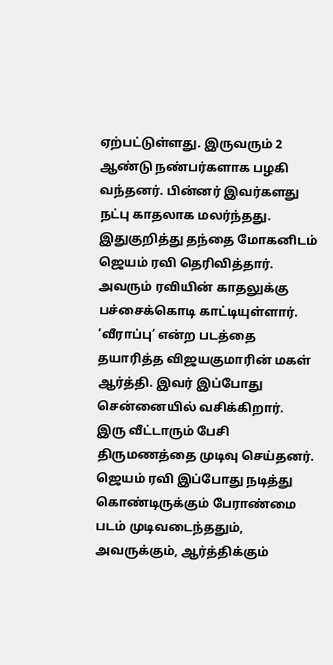ஏற்பட்டுள்ளது. இருவரும் 2 ஆண்டு நண்பர்களாக பழகி வந்தனர். பின்னர் இவர்களது நட்பு காதலாக மலர்ந்தது. இதுகுறித்து தந்தை மோகனிடம் ஜெயம் ரவி தெரிவித்தார். அவரும் ரவியின் காதலுக்கு பச்சைக்கொடி காட்டியுள்ளார். ‘வீராப்பு’ என்ற படத்தை தயாரித்த விஜயகுமாரின் மகள் ஆர்த்தி. இவர் இப்போது சென்னையில் வசிக்கிறார். இரு வீட்டாரும் பேசி திருமணத்தை முடிவு செய்தனர்.
ஜெயம் ரவி இப்போது நடித்து கொண்டிருக்கும் பேராண்மை படம் முடிவடைந்ததும், அவருக்கும், ஆர்த்திக்கும்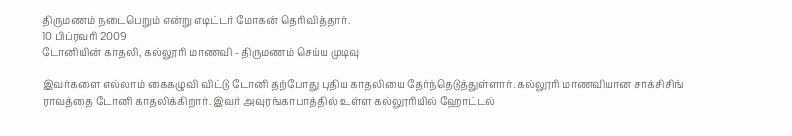திருமணம் நடைபெறும் என்று எடிட்டர் மோகன் தெரிவித்தார்.
10 பிப்ரவரி 2009
டோனியின் காதலி, கல்லூரி மாணவி - திருமணம் செய்ய முடிவு

இவர்களை எல்லாம் கைகழுவி விட்டு டோனி தற்போது புதிய காதலியை தேர்ந்தெடுத்துள்ளார். கல்லூரி மாணவியான சாக்சிசிங் ராவத்தை டோனி காதலிக்கிறார். இவர் அவுரங்காபாத்தில் உள்ள கல்லூரியில் ஹோட்டல்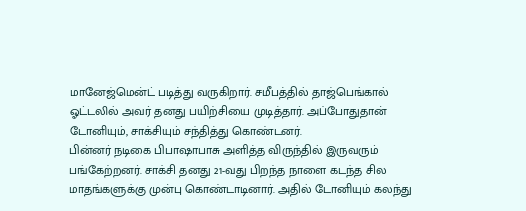மானேஜ்மென்ட் படித்து வருகிறார். சமீபத்தில் தாஜ்பெங்கால் ஓட்டலில் அவர் தனது பயிற்சியை முடித்தார். அப்போதுதான் டோனியும், சாக்சியும் சந்தித்து கொண்டனர்.
பின்னர் நடிகை பிபாஷாபாசு அளித்த விருந்தில் இருவரும் பங்கேற்றனர். சாக்சி தனது 21-வது பிறந்த நாளை கடந்த சில மாதங்களுக்கு முன்பு கொண்டாடினார். அதில் டோனியும் கலந்து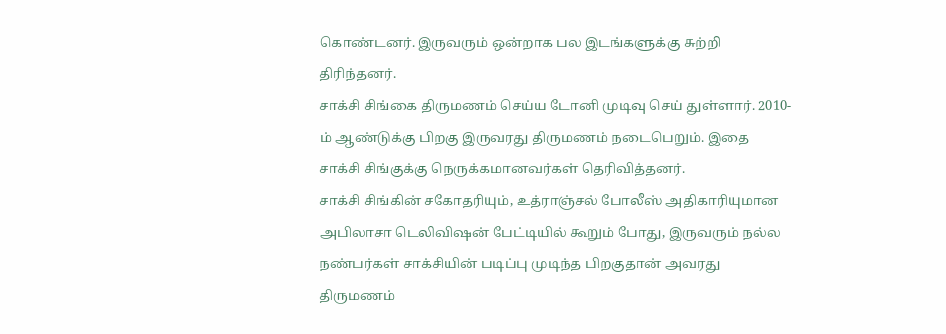கொண்டனர். இருவரும் ஒன்றாக பல இடங்களுக்கு சுற்றி திரிந்தனர்.
சாக்சி சிங்கை திருமணம் செய்ய டோனி முடிவு செய் துள்ளார். 2010-ம் ஆண்டுக்கு பிறகு இருவரது திருமணம் நடைபெறும். இதை சாக்சி சிங்குக்கு நெருக்கமானவர்கள் தெரிவித்தனர்.
சாக்சி சிங்கின் சகோதரியும், உத்ராஞ்சல் போலீஸ் அதிகாரியுமான அபிலாசா டெலிவிஷன் பேட்டியில் கூறும் போது, இருவரும் நல்ல நண்பர்கள் சாக்சியின் படிப்பு முடிந்த பிறகுதான் அவரது திருமணம்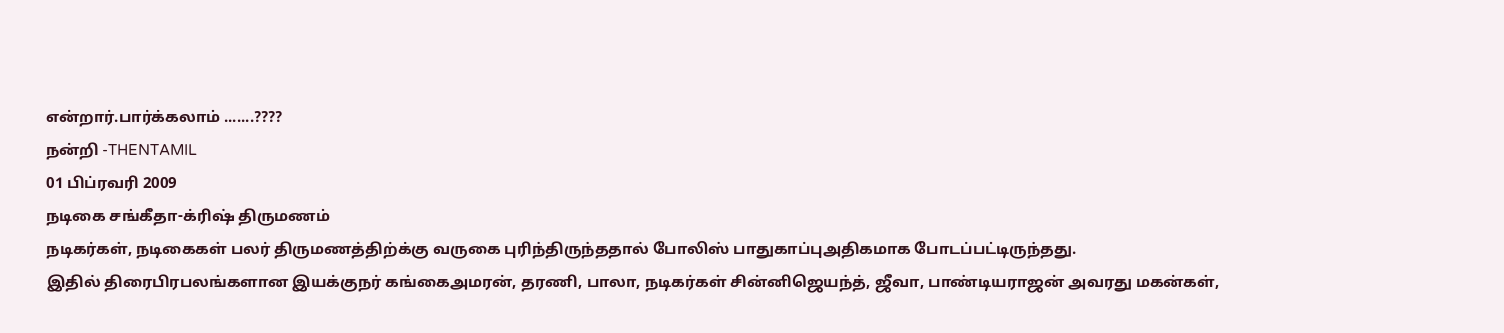என்றார்.பார்க்கலாம் .......????
நன்றி -THENTAMIL
01 பிப்ரவரி 2009
நடிகை சங்கீதா-க்ரிஷ் திருமணம்
நடிகர்கள், நடிகைகள் பலர் திருமணத்திற்க்கு வருகை புரிந்திருந்ததால் போலிஸ் பாதுகாப்புஅதிகமாக போடப்பட்டிருந்தது.
இதில் திரைபிரபலங்களான இயக்குநர் கங்கைஅமரன், தரணி, பாலா, நடிகர்கள் சின்னிஜெயந்த், ஜீவா, பாண்டியராஜன் அவரது மகன்கள்,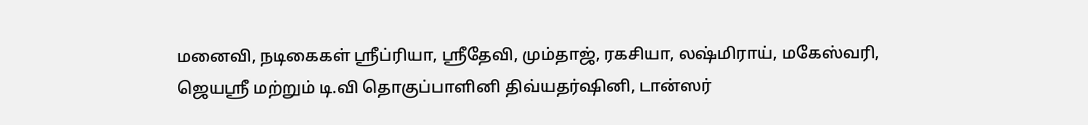மனைவி, நடிகைகள் ஸ்ரீப்ரியா, ஸ்ரீதேவி, மும்தாஜ், ரகசியா, லஷ்மிராய், மகேஸ்வரி, ஜெயஸ்ரீ மற்றும் டி.வி தொகுப்பாளினி திவ்யதர்ஷினி, டான்ஸர்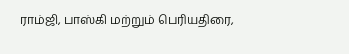ராம்ஜி, பாஸ்கி மற்றும் பெரியதிரை,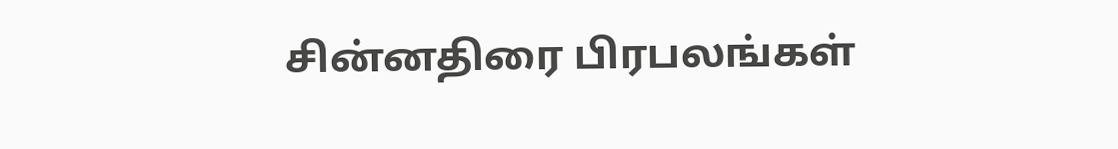சின்னதிரை பிரபலங்கள்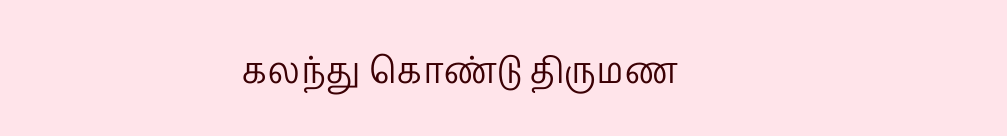கலந்து கொண்டு திருமண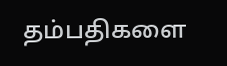தம்பதிகளை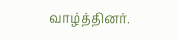வாழ்த்தினர்.